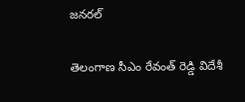జనరల్

తెలంగాణ సీఎం రేవంత్ రెడ్డి విదేశీ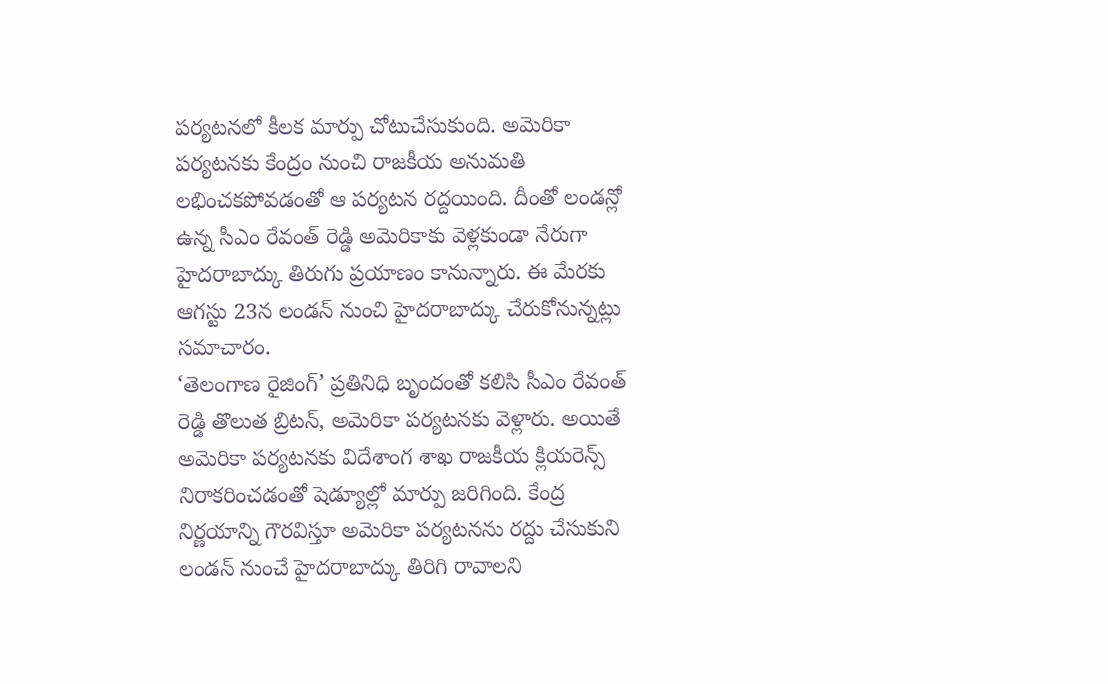పర్యటనలో కీలక మార్పు చోటుచేసుకుంది. అమెరికా పర్యటనకు కేంద్రం నుంచి రాజకీయ అనుమతి లభించకపోవడంతో ఆ పర్యటన రద్దయింది. దీంతో లండన్లో ఉన్న సీఎం రేవంత్ రెడ్డి అమెరికాకు వెళ్లకుండా నేరుగా హైదరాబాద్కు తిరుగు ప్రయాణం కానున్నారు. ఈ మేరకు ఆగస్టు 23న లండన్ నుంచి హైదరాబాద్కు చేరుకోనున్నట్లు సమాచారం.
‘తెలంగాణ రైజింగ్’ ప్రతినిధి బృందంతో కలిసి సీఎం రేవంత్ రెడ్డి తొలుత బ్రిటన్, అమెరికా పర్యటనకు వెళ్లారు. అయితే అమెరికా పర్యటనకు విదేశాంగ శాఖ రాజకీయ క్లియరెన్స్ నిరాకరించడంతో షెడ్యూల్లో మార్పు జరిగింది. కేంద్ర నిర్ణయాన్ని గౌరవిస్తూ అమెరికా పర్యటనను రద్దు చేసుకుని లండన్ నుంచే హైదరాబాద్కు తిరిగి రావాలని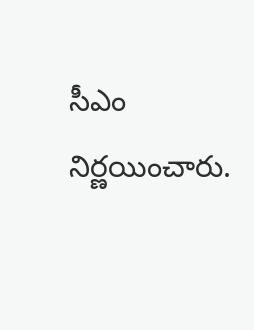సీఎం నిర్ణయించారు.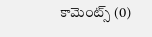కామెంట్స్ (0)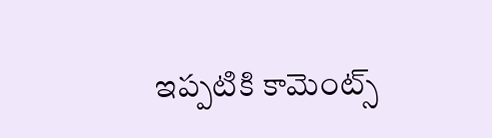ఇప్పటికి కామెంట్స్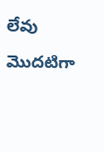లేవు
మొదటిగా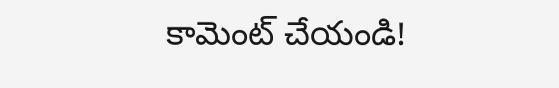కామెంట్ చేయండి!